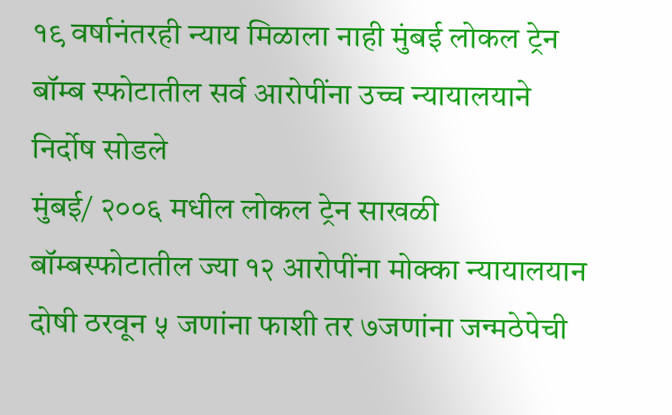१९ वर्षानंतरही न्याय मिळाला नाही मुंबई लोकल ट्रेन बॉम्ब स्फोटातील सर्व आरोपींना उच्च न्यायालयाने निर्दोष सोडले
मुंबई/ २००६ मधील लोकल ट्रेन साखळी बॉम्बस्फोटातील ज्या १२ आरोपींना मोक्का न्यायालयान दोषी ठरवून ५ जणांना फाशी तर ७जणांना जन्मठेपेची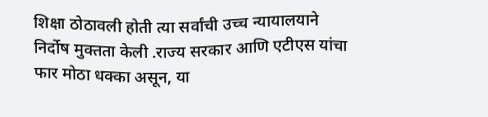शिक्षा ठोठावली होती त्या सर्वांची उच्च न्यायालयाने निर्दोष मुक्तता केली .राज्य सरकार आणि एटीएस यांचा फार मोठा धक्का असून, या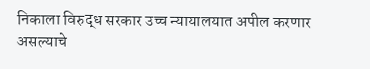निकाला विरुद्ध सरकार उच्च न्यायालयात अपील करणार असल्याचे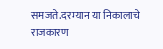समजते.दरम्यान या निकालाचे राजकारण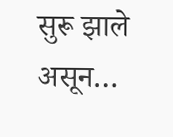सुरू झाले असून…